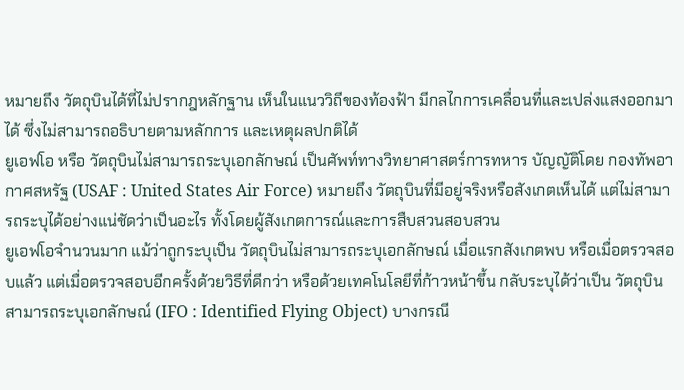หมายถึง วัตถุบินได้ที่ไม่ปรากฎหลักฐาน เห็นในแนววิถีของท้องฟ้า มีกลไกการเคลื่อนที่และเปล่งแสงออกมาได้ ซึ่งไม่สามารถอธิบายตามหลักการ และเหตุผลปกติได้
ยูเอฟโอ หรือ วัตถุบินไม่สามารถระบุเอกลักษณ์ เป็นศัพท์ทางวิทยาศาสตร์การทหาร บัญญัติโดย กองทัพอากาศสหรัฐ (USAF : United States Air Force) หมายถึง วัตถุบินที่มีอยู่จริงหรือสังเกตเห็นได้ แต่ไม่สามารถระบุได้อย่างแน่ชัดว่าเป็นอะไร ทั้งโดยผู้สังเกตการณ์และการสืบสวนสอบสวน
ยูเอฟโอจำนวนมาก แม้ว่าถูกระบุเป็น วัตถุบินไม่สามารถระบุเอกลักษณ์ เมื่อแรกสังเกตพบ หรือเมื่อตรวจสอบแล้ว แต่เมื่อตรวจสอบอีกครั้งด้วยวิธีที่ดีกว่า หรือด้วยเทคโนโลยีที่ก้าวหน้าขึ้น กลับระบุได้ว่าเป็น วัตถุบินสามารถระบุเอกลักษณ์ (IFO : Identified Flying Object) บางกรณี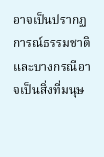อาจเป็นปรากฏการณ์ธรรมชาติ และบางกรณีอาจเป็นสิ่งที่มนุษ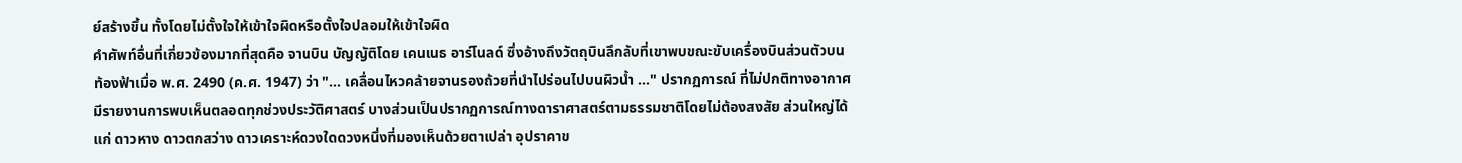ย์สร้างขึ้น ทั้งโดยไม่ตั้งใจให้เข้าใจผิดหรือตั้งใจปลอมให้เข้าใจผิด
คำศัพท์อื่นที่เกี่ยวข้องมากที่สุดคือ จานบิน บัญญัติโดย เคนเนธ อาร์โนลด์ ซึ่งอ้างถึงวัตถุบินลึกลับที่เขาพบขณะขับเครื่องบินส่วนตัวบนท้องฟ้าเมื่อ พ.ศ. 2490 (ค.ศ. 1947) ว่า "... เคลื่อนไหวคล้ายจานรองถ้วยที่นำไปร่อนไปบนผิวน้ำ ..." ปรากฏการณ์ ที่ไม่ปกติทางอากาศ มีรายงานการพบเห็นตลอดทุกช่วงประวัติศาสตร์ บางส่วนเป็นปรากฏการณ์ทางดาราศาสตร์ตามธรรมชาติโดยไม่ต้องสงสัย ส่วนใหญ่ได้แก่ ดาวหาง ดาวตกสว่าง ดาวเคราะห์ดวงใดดวงหนึ่งที่มองเห็นด้วยตาเปล่า อุปราคาข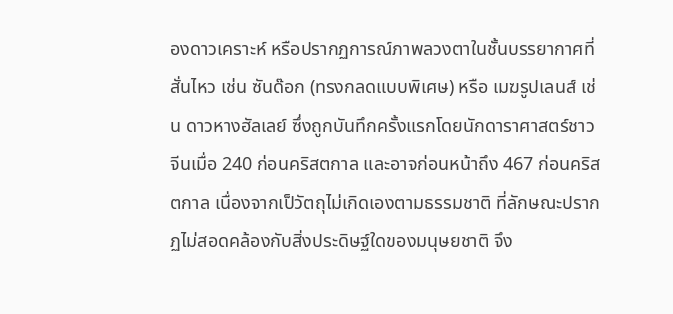องดาวเคราะห์ หรือปรากฏการณ์ภาพลวงตาในชั้นบรรยากาศที่สั่นไหว เช่น ซันด๊อก (ทรงกลดแบบพิเศษ) หรือ เมฆรูปเลนส์ เช่น ดาวหางฮัลเลย์ ซึ่งถูกบันทึกครั้งแรกโดยนักดาราศาสตร์ชาวจีนเมื่อ 240 ก่อนคริสตกาล และอาจก่อนหน้าถึง 467 ก่อนคริสตกาล เนื่องจากเป็วัตถุไม่เกิดเองตามธรรมชาติ ที่ลักษณะปรากฏไม่สอดคล้องกับสิ่งประดิษฐ์ใดของมนุษยชาติ จึง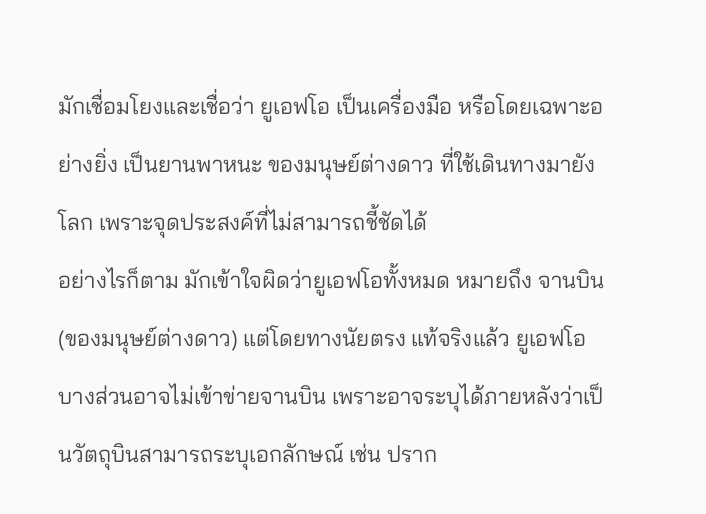มักเชื่อมโยงและเชื่อว่า ยูเอฟโอ เป็นเครื่องมือ หรือโดยเฉพาะอย่างยิ่ง เป็นยานพาหนะ ของมนุษย์ต่างดาว ที่ใช้เดินทางมายังโลก เพราะจุดประสงค์ที่ไม่สามารถชี้ชัดได้
อย่างไรก็ตาม มักเข้าใจผิดว่ายูเอฟโอทั้งหมด หมายถึง จานบิน(ของมนุษย์ต่างดาว) แต่โดยทางนัยตรง แท้จริงแล้ว ยูเอฟโอบางส่วนอาจไม่เข้าข่ายจานบิน เพราะอาจระบุได้ภายหลังว่าเป็นวัตถุบินสามารถระบุเอกลักษณ์ เช่น ปราก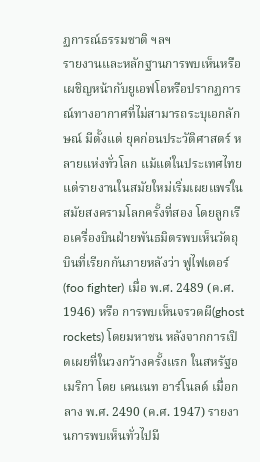ฏการณ์ธรรมชาติ ฯลฯ
รายงานและหลักฐานการพบเห็นหรือเผชิญหน้ากับยูเอฟโอหรือปรากฏการณ์ทางอากาศที่ไม่สามารถระบุเอกลักษณ์ มีตั้งแต่ ยุคก่อนประวัติศาสตร์ หลายแห่งทั่วโลก แม้แต่ในประเทศไทย แต่รายงานในสมัยใหม่เริ่มเผยแพร่ในสมัยสงครามโลกครั้งที่สอง โดยลูกเรือเครื่องบินฝ่ายพันธมิตรพบเห็นวัตถุบินที่เรียกกันภายหลังว่า ฟูไฟเตอร์(foo fighter) เมื่อ พ.ศ. 2489 (ค.ศ. 1946) หรือ การพบเห็นจรวดผี(ghost rockets) โดยมหาชน หลังจากการเปิดเผยที่ในวงกว้างครั้งแรก ในสหรัฐอเมริกา โดย เคนเนท อาร์โนลด์ เมื่อกลาง พ.ศ. 2490 (ค.ศ. 1947) รายงานการพบเห็นทั่วไปมี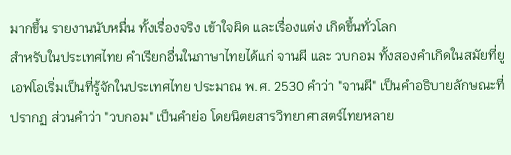มากขึ้น รายงานนับหมื่น ทั้งเรื่องจริง เข้าใจผิด และเรื่องแต่ง เกิดขึ้นทั่วโลก
สำหรับในประเทศไทย คำเรียกอื่นในภาษาไทยได้แก่ จานผี และ วบกอม ทั้งสองคำเกิดในสมัยที่ยูเอฟโอเริ่มเป็นที่รู้จักในประเทศไทย ประมาณ พ.ศ. 2530 คำว่า "จานผี" เป็นคำอธิบายลักษณะที่ปรากฏ ส่วนคำว่า "วบกอม" เป็นคำย่อ โดยนิตยสารวิทยาศาสตร์ไทยหลาย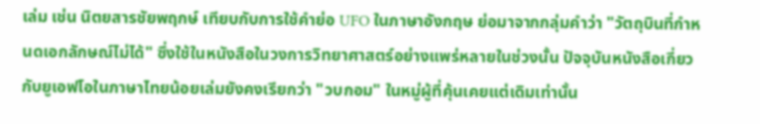เล่ม เช่น นิตยสารชัยพฤกษ์ เทียบกับการใช้คำย่อ UFO ในภาษาอังกฤษ ย่อมาจากกลุ่มคำว่า "วัตถุบินที่กำหนดเอกลักษณ์ไม่ได้" ซึ่งใช้ในหนังสือในวงการวิทยาศาสตร์อย่างแพร่หลายในช่วงนั้น ปัจจุบันหนังสือเกี่ยวกับยูเอฟโอในภาษาไทยน้อยเล่มยังคงเรียกว่า "วบกอม" ในหมู่ผู้ที่คุ้นเคยแต่เดิมเท่านั้น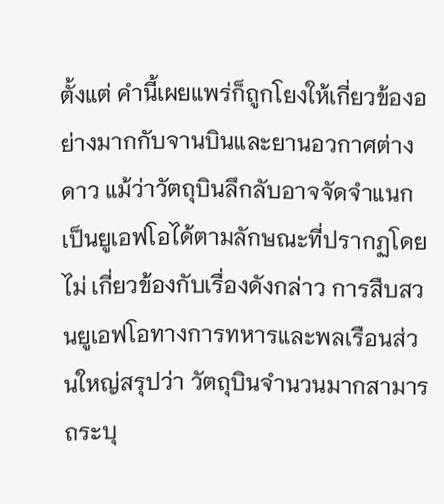ตั้งแต่ คำนี้เผยแพร่ก็ถูกโยงให้เกี่ยวข้องอย่างมากกับจานบินและยานอวกาศต่างดาว แม้ว่าวัตถุบินลึกลับอาจจัดจำแนกเป็นยูเอฟโอได้ตามลักษณะที่ปรากฏโดยไม่ เกี่ยวข้องกับเรื่องดังกล่าว การสืบสวนยูเอฟโอทางการทหารและพลเรือนส่วนใหญ่สรุปว่า วัตถุบินจำนวนมากสามารถระบุ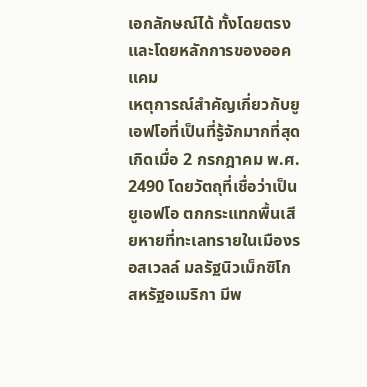เอกลักษณ์ได้ ทั้งโดยตรงและโดยหลักการของออคแคม
เหตุการณ์สำคัญเกี่ยวกับยูเอฟโอที่เป็นที่รู้จักมากที่สุด เกิดเมื่อ 2 กรกฎาคม พ.ศ. 2490 โดยวัตถุที่เชื่อว่าเป็นยูเอฟโอ ตกกระแทกพื้นเสียหายที่ทะเลทรายในเมืองรอสเวลล์ มลรัฐนิวเม็กซิโก สหรัฐอเมริกา มีพ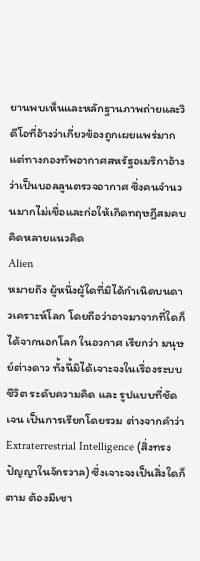ยานพบเห็นและหลักฐานภาพถ่ายและวิดีโอที่อ้างว่าเกี่ยวข้องถูกเผยแพร่มาก แต่ทางกองทัพอากาศสหรัฐอเมริกาอ้างว่าเป็นบอลลูนตรวจอากาศ ซึ่งคนจำนวนมากไม่เชื่อและก่อให้เกิดทฤษฎีสมคบคิดหลายแนวคิด
Alien
หมายถึง ผู้หนึ่งผู้ใดที่มิได้กำเนิดบนดาวเคราะห์โลก โดยถือว่าอาจมาจากที่ใดก็ได้จากนอกโลก ในอวกาศ เรียกว่า มนุษย์ต่างดาว ทั้งนี้มิได้เจาะจงในเรื่องระบบชีวิต ระดับความคิด และ รูปแบบที่ชัดเจน เป็นการเรียกโดยรวม ต่างจากคำว่า Extraterrestrial Intelligence (สิ่งทรงปัญญาในจักรวาล) ซึ่งเจาะจงเป็นสิ่งใดก็ตาม ต้องมีเชา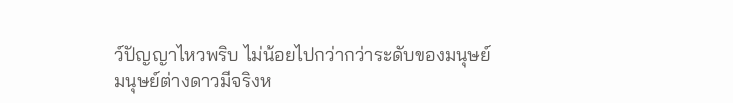ว์ปัญญาไหวพริบ ไม่น้อยไปกว่ากว่าระดับของมนุษย์
มนุษย์ต่างดาวมีจริงห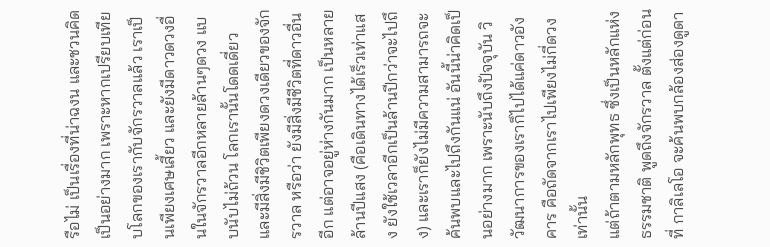รือไม่ เป็นเรื่องที่น่าฉงน และชวนคิดเป็นอย่างมาก เพราะหากเปรียบเทียบโลกของเรากับจักรวาลแล้ว เราเป็นเพียงเศษเสี้ยว และยังมีดาวดวงอื่นในจักรวาลอีกหลายล้านๆดวง แบบนับไม่ถ้วน โลกเรานั้นโดดเดี่ยว และมีสิ่งมีชิวิตเพียงดวงเดียวของจักรวาล หรือว่า ยังมีสิ่งมีชีวิตที่ดาวอื่นอีก แต่อาจอยู่ห่างกันมาก เป็นหลายล้านปีแสง (คือเดินทางได้เร็วเท่าแสง ยังใช้เวลาอีกเป็นล้านปีกว่าจะไปถึง) และเราก็ยังไม่มีความสามารถจะค้นพบและไปถึงกันแน่ อันนี้น่าคิดเป็นอย่างมาก เพราะนับถึงปัจจุบัน วิวัฒนาการของเราก็ไปได้แค่ดาวอังคาร คือถัดจากเราไปเพียงไม่กี่ดวงเท่านั้น
แต่ถ้าตามหลักพุทธ ซึ่งเป็นหลักแห่งธรรมชาติ พูดถึงจักรวาล ตั้งแต่ก่อนที่ กาลิเลโอ จะค้นพบกล้องส่องดูดา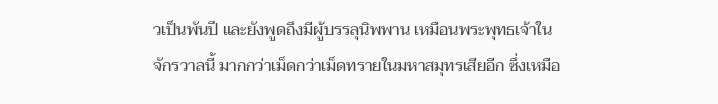วเป็นพันปี และยังพูดถึงมีผู้บรรลุนิพพาน เหมือนพระพุทธเจ้าในจักรวาลนี้ มากกว่าเม็ดกว่าเม็ดทรายในมหาสมุทรเสียอีก ซึ่งเหมือ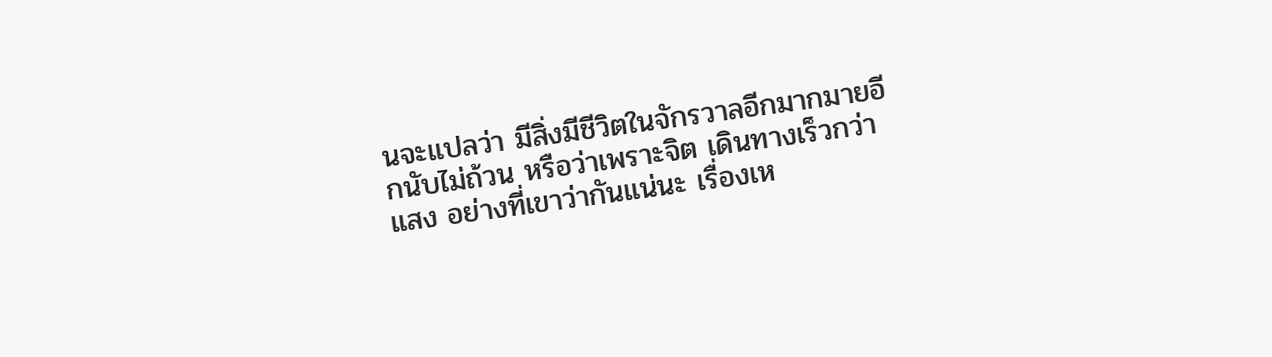นจะแปลว่า มีสิ่งมีชีวิตในจักรวาลอีกมากมายอีกนับไม่ถ้วน หรือว่าเพราะจิต เดินทางเร็วกว่าแสง อย่างที่เขาว่ากันแน่นะ เรื่องเห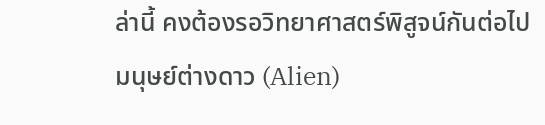ล่านี้ คงต้องรอวิทยาศาสตร์พิสูจน์กันต่อไป
มนุษย์ต่างดาว (Alien)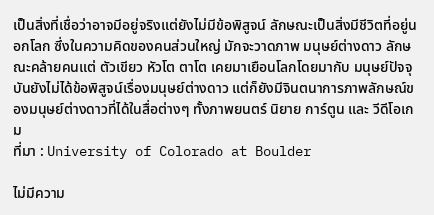เป็นสิ่งที่เชื่อว่าอาจมีอยู่จริงแต่ยังไม่มีข้อพิสูจน์ ลักษณะเป็นสิ่งมีชีวิตที่อยู่นอกโลก ซึ่งในความคิดของคนส่วนใหญ่ มักจะวาดภาพ มนุษย์ต่างดาว ลักษณะคล้ายคนแต่ ตัวเขียว หัวโต ตาโต เคยมาเยือนโลกโดยมากับ มนุษย์ปัจจุบันยังไม่ได้ข้อพิสูจน์เรื่องมนุษย์ต่างดาว แต่ก็ยังมีจินตนาการภาพลักษณ์ของมนุษย์ต่างดาวที่ได้ในสื่อต่างๆ ทั้งภาพยนตร์ นิยาย การ์ตูน และ วีดีโอเกม
ที่มา : University of Colorado at Boulder

ไม่มีความ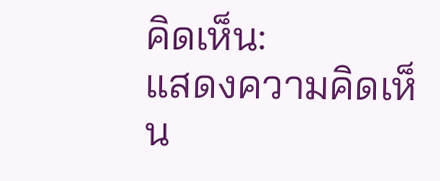คิดเห็น:
แสดงความคิดเห็น